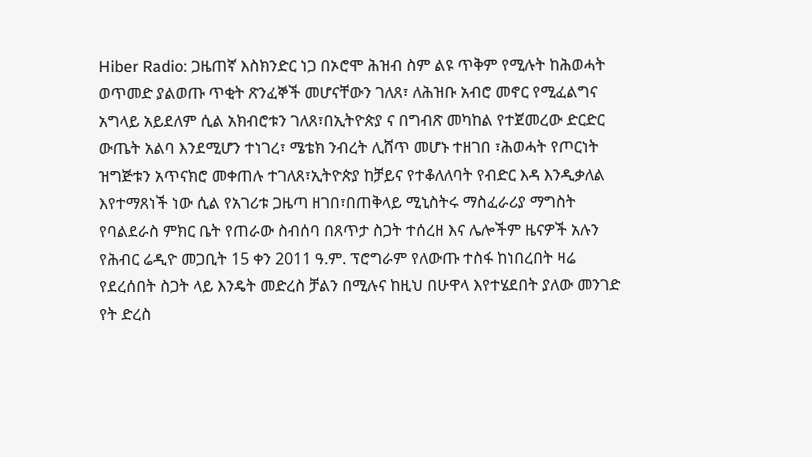Hiber Radio: ጋዜጠኛ እስክንድር ነጋ በኦሮሞ ሕዝብ ስም ልዩ ጥቅም የሚሉት ከሕወሓት ወጥመድ ያልወጡ ጥቂት ጽንፈኞች መሆናቸውን ገለጸ፣ ለሕዝቡ አብሮ መኖር የሚፈልግና አግላይ አይደለም ሲል አክብሮቱን ገለጸ፣በኢትዮጵያ ና በግብጽ መካከል የተጀመረው ድርድር ውጤት አልባ እንደሚሆን ተነገረ፣ ሜቴክ ንብረት ሊሸጥ መሆኑ ተዘገበ ፣ሕወሓት የጦርነት ዝግጅቱን አጥናክሮ መቀጠሉ ተገለጸ፣ኢትዮጵያ ከቻይና የተቆለለባት የብድር እዳ እንዲቃለል እየተማጸነች ነው ሲል የአገሪቱ ጋዜጣ ዘገበ፣በጠቅላይ ሚኒስትሩ ማስፈራሪያ ማግስት የባልደራስ ምክር ቤት የጠራው ስብሰባ በጸጥታ ስጋት ተሰረዘ እና ሌሎችም ዜናዎች አሉን
የሕብር ሬዲዮ መጋቢት 15 ቀን 2011 ዓ.ም. ፕሮግራም የለውጡ ተስፋ ከነበረበት ዛሬ የደረሰበት ስጋት ላይ እንዴት መድረስ ቻልን በሚሉና ከዚህ በሁዋላ እየተሄደበት ያለው መንገድ የት ድረስ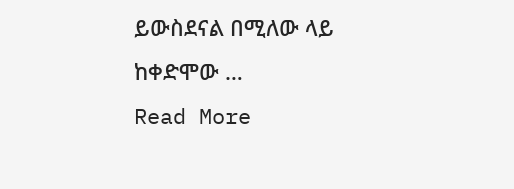ይውስደናል በሚለው ላይ ከቀድሞው …
Read More